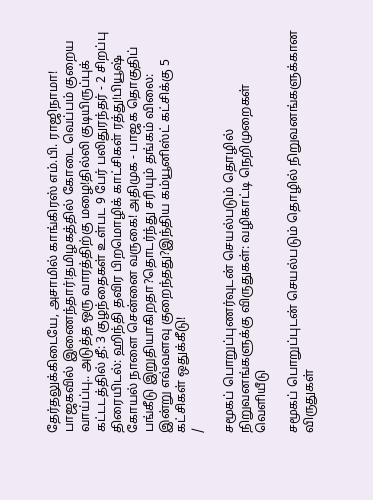தேர்தலுக்கிடையே, அசாமில் காங்கிரஸ் எம்.பி. ராஜிநாமா! பாஜகவில் இணைந்தார்!தமிழகத்தில் கோடை வெப்பம் குறைய வாய்ப்பு.. அடுத்த ஒரு வாரத்திற்கு மழை!தில்லி குடியிருப்புக் கட்டடத்தில் தீ: 3 குழந்தைகள் உள்பட 9 பேர் பலிதுரந்தர் - 2 சிறப்பு திரையிடல்: ஹிந்தி தவிர பிறமொழிக் காட்சிகள் ரத்து!பியூஷ் கோயல் நாளை சென்னை வருகை! அதிமுக - பாஜக தொகுதிப் பங்கீடு இறுதியாகிறதா?தொடர்ந்து சரியும் தங்கம் விலை: இன்று எவ்வளவு குறைந்தது?இந்திய கம்யூனிஸ்ட் கட்சிக்கு 5 கட்சிகள் ஒதுக்கீடு!
/

சமூகப் பொறுப்புணர்வுடன் செயல்படும் தொழில் நிறுவனங்களுக்கு விருதுகள்: வழிகாட்டி நெறிமுறைகள் வெளியீடு

சமூகப் பொறுப்புடன் செயல்படும் தொழில் நிறுவனங்களுக்கான விருதுகள்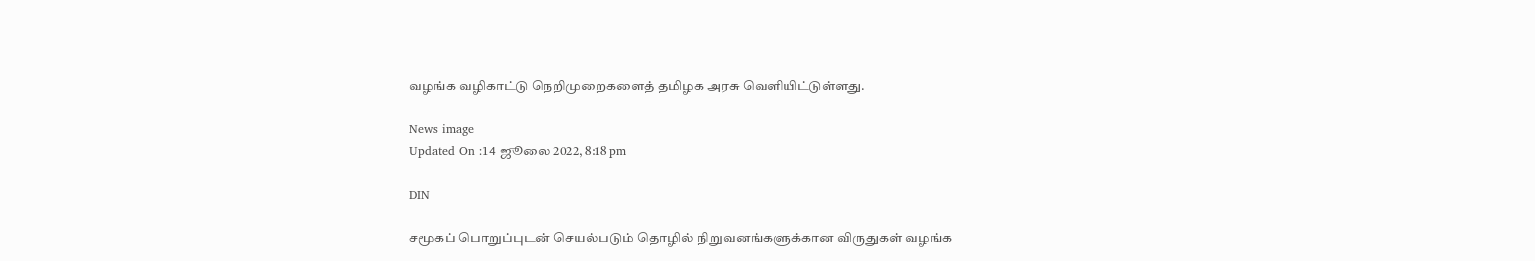வழங்க வழிகாட்டு நெறிமுறைகளைத் தமிழக அரசு வெளியிட்டுள்ளது.

News image
Updated On :14 ஜூலை 2022, 8:18 pm

DIN

சமூகப் பொறுப்புடன் செயல்படும் தொழில் நிறுவனங்களுக்கான விருதுகள் வழங்க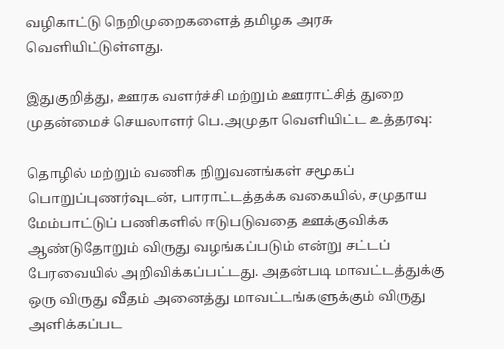வழிகாட்டு நெறிமுறைகளைத் தமிழக அரசு வெளியிட்டுள்ளது.

இதுகுறித்து, ஊரக வளர்ச்சி மற்றும் ஊராட்சித் துறை முதன்மைச் செயலாளர் பெ.அமுதா வெளியிட்ட உத்தரவு:

தொழில் மற்றும் வணிக நிறுவனங்கள் சமூகப் பொறுப்புணர்வுடன், பாராட்டத்தக்க வகையில், சமுதாய மேம்பாட்டுப் பணிகளில் ஈடுபடுவதை ஊக்குவிக்க ஆண்டுதோறும் விருது வழங்கப்படும் என்று சட்டப் பேரவையில் அறிவிக்கப்பட்டது. அதன்படி மாவட்டத்துக்கு ஒரு விருது வீதம் அனைத்து மாவட்டங்களுக்கும் விருது அளிக்கப்பட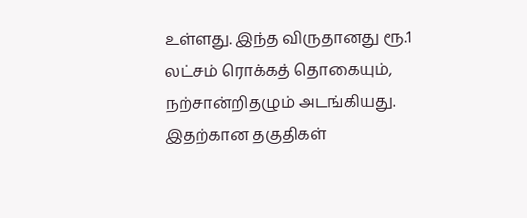உள்ளது. இந்த விருதானது ரூ.1 லட்சம் ரொக்கத் தொகையும், நற்சான்றிதழும் அடங்கியது. இதற்கான தகுதிகள்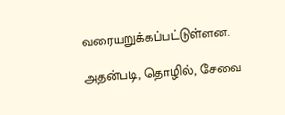வரையறுக்கப்பட்டுள்ளன.

அதன்படி, தொழில், சேவை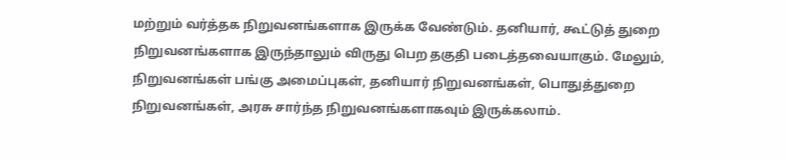மற்றும் வர்த்தக நிறுவனங்களாக இருக்க வேண்டும். தனியார், கூட்டுத் துறை நிறுவனங்களாக இருந்தாலும் விருது பெற தகுதி படைத்தவையாகும். மேலும், நிறுவனங்கள் பங்கு அமைப்புகள், தனியார் நிறுவனங்கள், பொதுத்துறை நிறுவனங்கள், அரசு சார்ந்த நிறுவனங்களாகவும் இருக்கலாம்.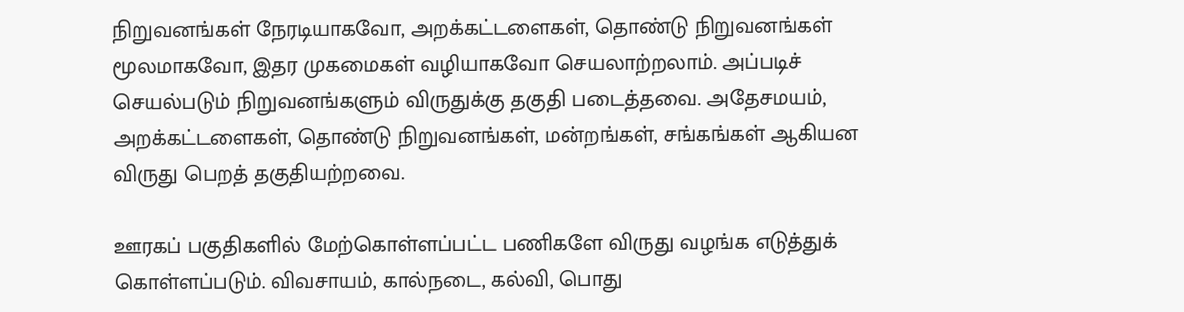நிறுவனங்கள் நேரடியாகவோ, அறக்கட்டளைகள், தொண்டு நிறுவனங்கள் மூலமாகவோ, இதர முகமைகள் வழியாகவோ செயலாற்றலாம். அப்படிச் செயல்படும் நிறுவனங்களும் விருதுக்கு தகுதி படைத்தவை. அதேசமயம், அறக்கட்டளைகள், தொண்டு நிறுவனங்கள், மன்றங்கள், சங்கங்கள் ஆகியன விருது பெறத் தகுதியற்றவை.

ஊரகப் பகுதிகளில் மேற்கொள்ளப்பட்ட பணிகளே விருது வழங்க எடுத்துக் கொள்ளப்படும். விவசாயம், கால்நடை, கல்வி, பொது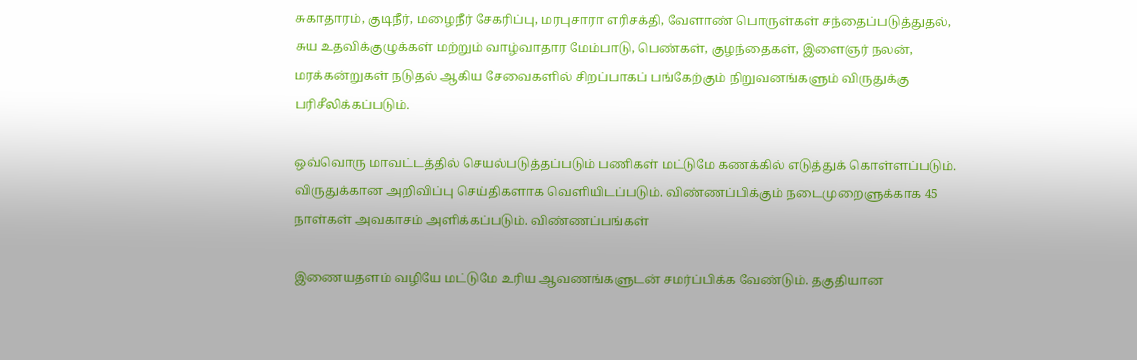சுகாதாரம், குடிநீர், மழைநீர் சேகரிப்பு, மரபுசாரா எரிசக்தி, வேளாண் பொருள்கள் சந்தைப்படுத்துதல், சுய உதவிக்குழுக்கள் மற்றும் வாழ்வாதார மேம்பாடு, பெண்கள், குழந்தைகள், இளைஞர் நலன், மரக்கன்றுகள் நடுதல் ஆகிய சேவைகளில் சிறப்பாகப் பங்கேற்கும் நிறுவனங்களும் விருதுக்கு பரிசீலிக்கப்படும்.

ஒவ்வொரு மாவட்டத்தில் செயல்படுத்தப்படும் பணிகள் மட்டுமே கணக்கில் எடுத்துக் கொள்ளப்படும். விருதுக்கான அறிவிப்பு செய்திகளாக வெளியிடப்படும். விண்ணப்பிக்கும் நடைமுறைளுக்காக 45 நாள்கள் அவகாசம் அளிக்கப்படும். விண்ணப்பங்கள்

இணையதளம் வழியே மட்டுமே உரிய ஆவணங்களுடன் சமர்ப்பிக்க வேண்டும். தகுதியான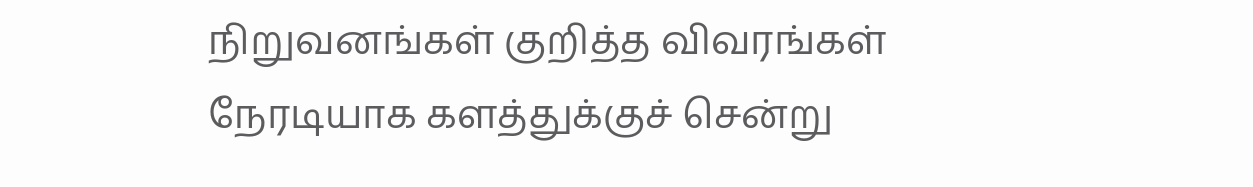நிறுவனங்கள் குறித்த விவரங்கள் நேரடியாக களத்துக்குச் சென்று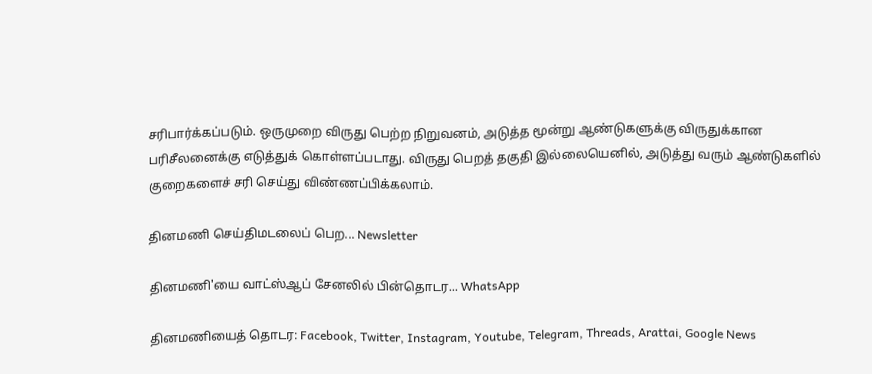சரிபார்க்கப்படும். ஒருமுறை விருது பெற்ற நிறுவனம், அடுத்த மூன்று ஆண்டுகளுக்கு விருதுக்கான பரிசீலனைக்கு எடுத்துக் கொள்ளப்படாது. விருது பெறத் தகுதி இல்லையெனில், அடுத்து வரும் ஆண்டுகளில் குறைகளைச் சரி செய்து விண்ணப்பிக்கலாம்.

தினமணி செய்திமடலைப் பெற... Newsletter

தினமணி'யை வாட்ஸ்ஆப் சேனலில் பின்தொடர... WhatsApp

தினமணியைத் தொடர: Facebook, Twitter, Instagram, Youtube, Telegram, Threads, Arattai, Google News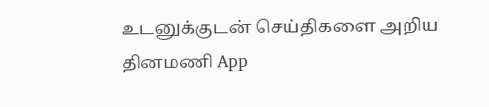உடனுக்குடன் செய்திகளை அறிய தினமணி App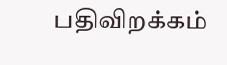பதிவிறக்கம்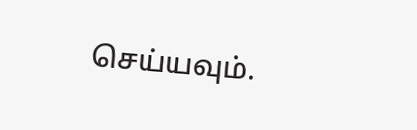செய்யவும்.